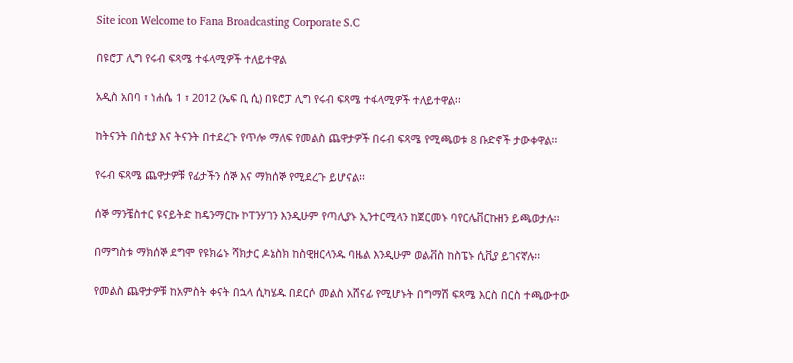Site icon Welcome to Fana Broadcasting Corporate S.C

በዩሮፓ ሊግ የሩብ ፍጻሜ ተፋላሚዎች ተለይተዋል

አዲስ አበባ ፣ ነሐሴ 1 ፣ 2012 (ኤፍ ቢ ሲ) በዩሮፓ ሊግ የሩብ ፍጻሜ ተፋላሚዎች ተለይተዋል፡፡

ከትናንት በስቲያ እና ትናንት በተደረጉ የጥሎ ማለፍ የመልስ ጨዋታዎች በሩብ ፍጻሜ የሚጫወቱ 8 ቡድኖች ታውቀዋል፡፡

የሩብ ፍጻሜ ጨዋታዎቹ የፊታችን ሰኞ እና ማክሰኞ የሚደረጉ ይሆናል፡፡

ሰኞ ማንቼስተር ዩናይትድ ከዴንማርኩ ኮፐንሃገን እንዲሁም የጣሊያኑ ኢንተርሚላን ከጀርመኑ ባየርሌቨርኩዘን ይጫወታሉ፡፡

በማግስቱ ማክሰኞ ደግሞ የዩክሬኑ ሻክታር ዶኔስክ ከስዊዘርላንዱ ባዜል እንዲሁም ወልቭስ ከስፔኑ ሲቪያ ይገናኛሉ፡፡

የመልስ ጨዋታዎቹ ከአምስት ቀናት በኋላ ሲካሄዱ በደርሶ መልስ አሸናፊ የሚሆኑት በግማሽ ፍጻሜ እርስ በርስ ተጫውተው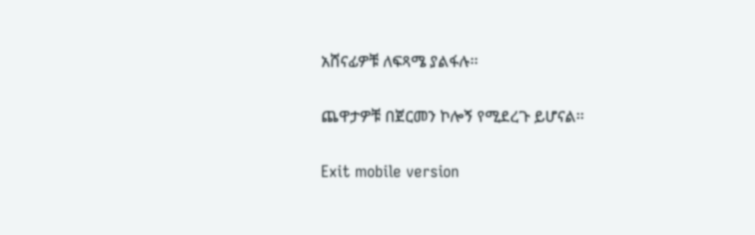አሸናፊዎቹ ለፍጻሜ ያልፋሉ፡፡

ጨዋታዎቹ በጀርመን ኮሎኝ የሚደረጉ ይሆናል፡፡

Exit mobile version